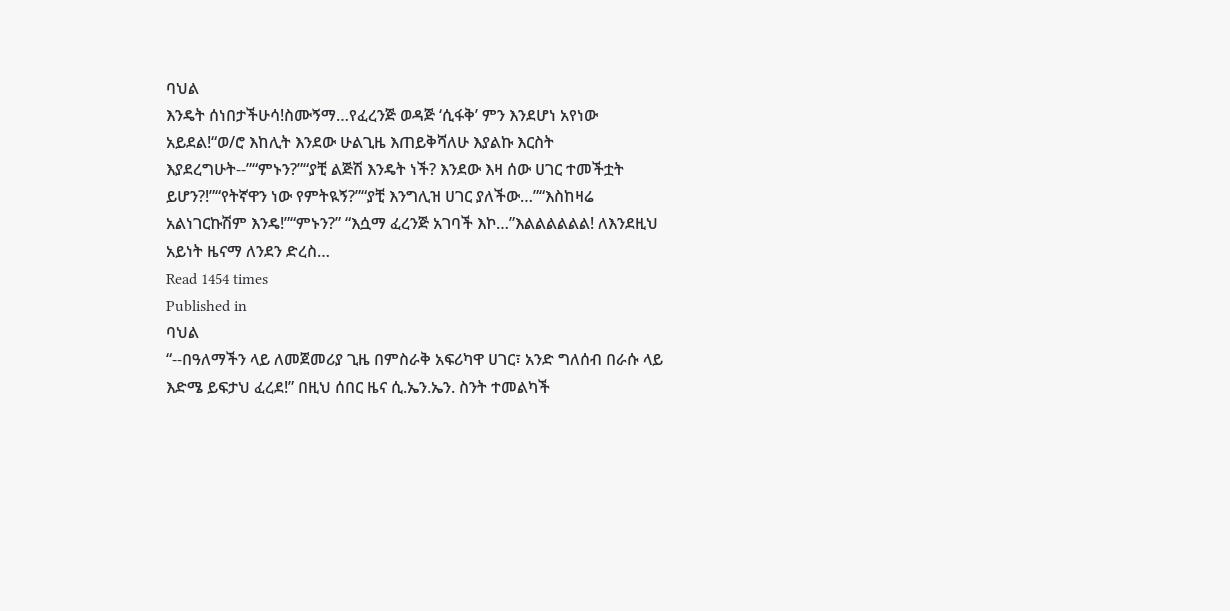ባህል
እንዴት ሰነበታችሁሳ!ስሙኝማ…የፈረንጅ ወዳጅ ‘ሲፋቅ’ ምን እንደሆነ አየነው አይደል!“ወ/ሮ እከሊት እንደው ሁልጊዜ እጠይቅሻለሁ እያልኩ እርስት እያደረግሁት--”“ምኑን?”“ያቺ ልጅሽ እንዴት ነች? እንደው እዛ ሰው ሀገር ተመችቷት ይሆን?!”“የትኛዋን ነው የምትዪኝ?”“ያቺ እንግሊዝ ሀገር ያለችው…”“እስከዛሬ አልነገርኩሽም እንዴ!”“ምኑን?” “እሷማ ፈረንጅ አገባች እኮ…”እልልልልልል! ለእንደዚህ አይነት ዜናማ ለንደን ድረስ…
Read 1454 times
Published in
ባህል
“--በዓለማችን ላይ ለመጀመሪያ ጊዜ በምስራቅ አፍሪካዋ ሀገር፣ አንድ ግለሰብ በራሱ ላይ እድሜ ይፍታህ ፈረደ!” በዚህ ሰበር ዜና ሲ.ኤን.ኤን. ስንት ተመልካች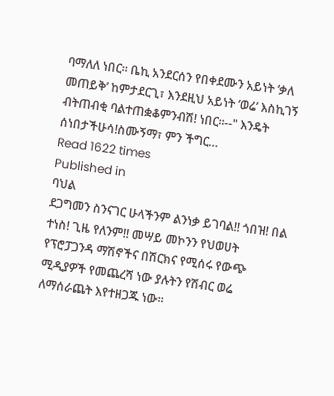ባማለለ ነበር፡፡ ቤኪ አንደርሰን የበቀደሙን አይነት ‘ቃለ መጠይቅ’ ከምታደርጊ፣ እንደዚህ አይነት ‘ወሬ’ እስኪገኝ ብትጠብቂ ባልተጠቋቆምንብሽ! ነበር፡፡--" እንዴት ሰነበታችሁሳ!ስሙኝማ፣ ምን ችግር…
Read 1622 times
Published in
ባህል
ደጋግመን ስንናገር ሁላችንም ልንነቃ ይገባል!! ጎበዝ! በል ተነስ! ጊዜ የለንም!! መሣይ መኮንን የህወሀት የፕሮፓጋንዳ ማሽኖችና በሽርክና የሚሰሩ የውጭ ሚዲያዎች የመጨረሻ ነው ያሉትን የሽብር ወሬ ለማሰራጨት እየተዘጋጁ ነው።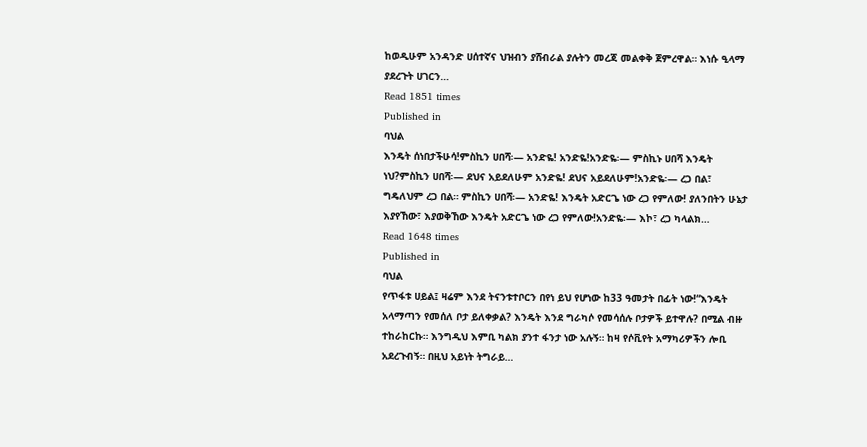ከወዲሁም አንዳንድ ሀሰተኛና ህዝብን ያሸብራል ያሉትን መረጃ መልቀቅ ጀምረዋል። እነሱ ዒላማ ያደረጉት ሀገርን…
Read 1851 times
Published in
ባህል
እንዴት ሰነበታችሁሳ!ምስኪን ሀበሻ፡— አንድዬ! አንድዬ!አንድዬ፡— ምስኪኑ ሀበሻ እንዴት ነህ?ምስኪን ሀበሻ፡— ደህና አይደለሁም አንድዬ! ደህና አይደለሁም!አንድዬ፡— ረጋ በል፣ ግዴለህም ረጋ በል። ምስኪን ሀበሻ፡— አንድዬ! እንዴት አድርጌ ነው ረጋ የምለው! ያለንበትን ሁኔታ እያየኸው፣ እያወቅኸው እንዴት አድርጌ ነው ረጋ የምለው!አንድዬ፡— እኮ፣ ረጋ ካላልክ…
Read 1648 times
Published in
ባህል
የጥፋቱ ሀይል፤ ዛሬም እንደ ትናንቱተቦርን በየነ ይህ የሆነው ከ33 ዓመታት በፊት ነው!“እንዴት አላማጣን የመሰለ ቦታ ይለቀቃል? እንዴት እንደ ግራካሶ የመሳሰሉ ቦታዎች ይተዋሉ? በሚል ብዙ ተከራከርኩ። እንግዲህ እምቢ ካልክ ያንተ ፋንታ ነው አሉኝ። ከዛ የሶቪየት አማካሪዎችን ሎቢ አደረጉብኝ። በዚህ አይነት ትግራይ…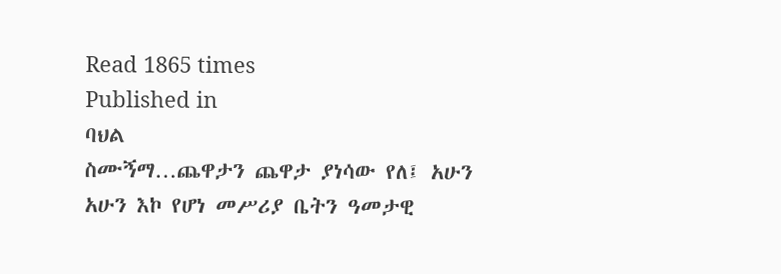Read 1865 times
Published in
ባህል
ስሙኝማ…ጨዋታን ጨዋታ ያነሳው የለ፤ አሁን አሁን እኮ የሆነ መሥሪያ ቤትን ዓመታዊ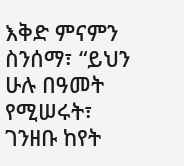እቅድ ምናምን ስንሰማ፣ “ይህን ሁሉ በዓመት የሚሠሩት፣ ገንዘቡ ከየት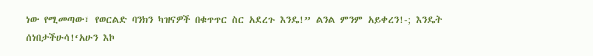ነው የሚመጣው፣ የወርልድ ባንክን ካዝናዎች በቁጥጥር ስር አደረጉ እንዴ!” ልንል ምንም አይቀረን!-; እንዴት ሰነበታችሁሳ!‘አሁን እኮ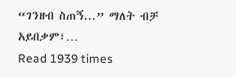“ገንዘብ ስጠኝ...” ማለት ብቻ አይበቃም፣…
Read 1939 times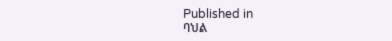Published in
ባህል